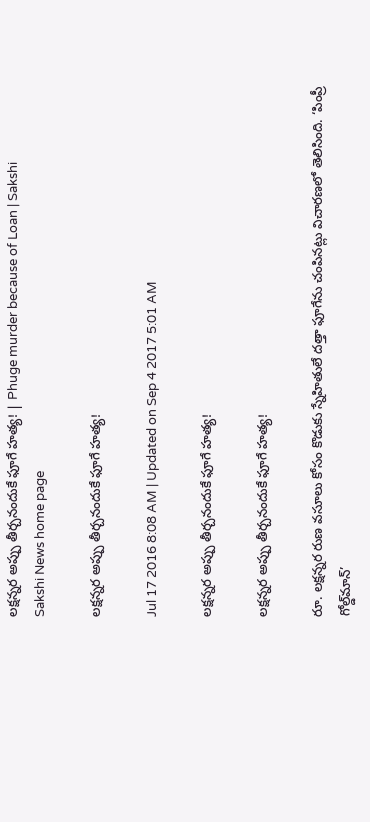లక్షన్నర అప్పు తీర్చనందుకే ఫూగే హత్య! | Phuge murder because of Loan | Sakshi
Sakshi News home page

లక్షన్నర అప్పు తీర్చనందుకే ఫూగే హత్య!

Jul 17 2016 8:08 AM | Updated on Sep 4 2017 5:01 AM

లక్షన్నర అప్పు తీర్చనందుకే ఫూగే హత్య!

లక్షన్నర అప్పు తీర్చనందుకే ఫూగే హత్య!

రూ. లక్షన్నర రుణ వసూలు కోసం కొడుకు స్నేహితులే దత్తా ఫూగేను చంపినట్లు విచారణలో తెలిసింది. ‘పింప్రీ గోల్డ్‌మాన్’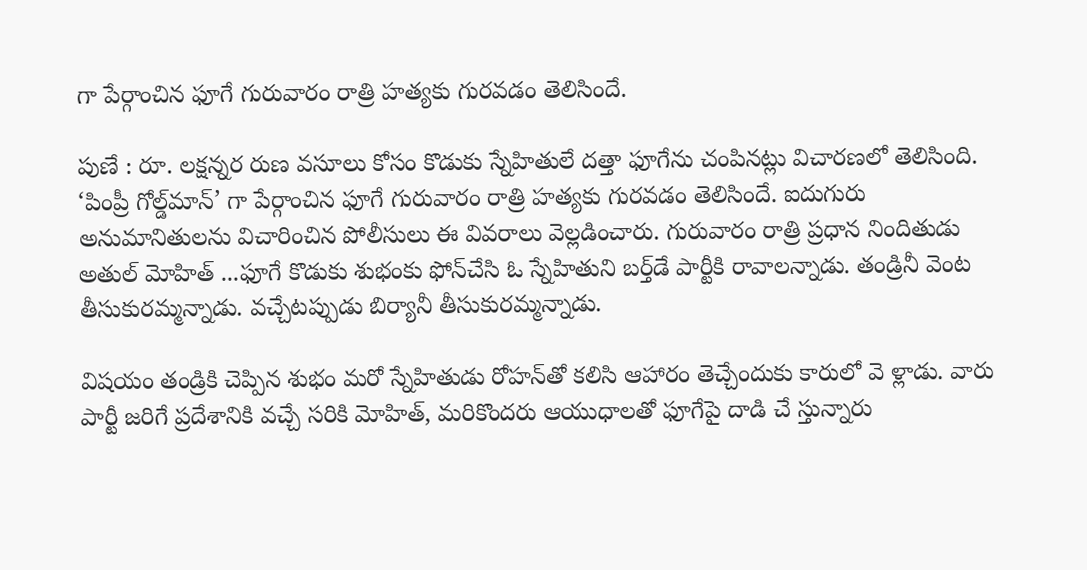గా పేర్గాంచిన ఫూగే గురువారం రాత్రి హత్యకు గురవడం తెలిసిందే.

పుణే : రూ. లక్షన్నర రుణ వసూలు కోసం కొడుకు స్నేహితులే దత్తా ఫూగేను చంపినట్లు విచారణలో తెలిసింది. ‘పింప్రీ గోల్డ్‌మాన్’ గా పేర్గాంచిన ఫూగే గురువారం రాత్రి హత్యకు గురవడం తెలిసిందే. ఐదుగురు అనుమానితులను విచారించిన పోలీసులు ఈ వివరాలు వెల్లడించారు. గురువారం రాత్రి ప్రధాన నిందితుడు అతుల్ మోహిత్ ...ఫూగే కొడుకు శుభంకు ఫోన్‌చేసి ఓ స్నేహితుని బర్త్‌డే పార్టీకి రావాలన్నాడు. తండ్రినీ వెంట తీసుకురమ్మన్నాడు. వచ్చేటప్పుడు బిర్యానీ తీసుకురమ్మన్నాడు.

విషయం తండ్రికి చెప్పిన శుభం మరో స్నేహితుడు రోహన్‌తో కలిసి ఆహారం తెచ్చేందుకు కారులో వె ళ్లాడు. వారు పార్టీ జరిగే ప్రదేశానికి వచ్చే సరికి మోహిత్, మరికొందరు ఆయుధాలతో ఫూగేపై దాడి చే స్తున్నారు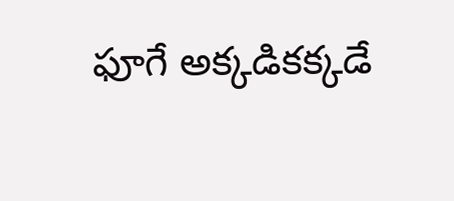ఫూగే అక్కడికక్కడే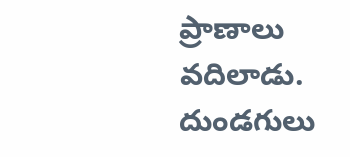ప్రాణాలు వదిలాడు. దుండగులు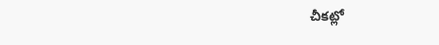చీకట్లో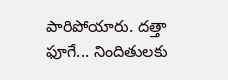పారిపోయారు. దత్తా ఫూగే... నిందితులకు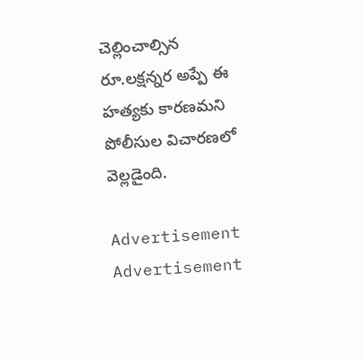చెల్లించాల్సిన రూ.లక్షన్నర అప్పే ఈ హత్యకు కారణమని పోలీసుల విచారణలో వెల్లడైంది.

Advertisement
Advertisement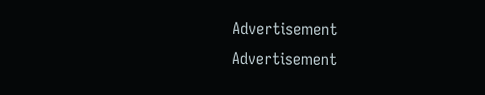Advertisement
Advertisement